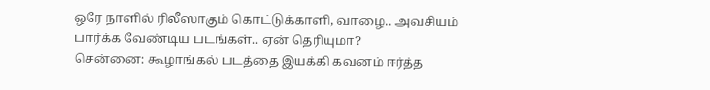ஒரே நாளில் ரிலீஸாகும் கொட்டுக்காளி, வாழை.. அவசியம் பார்க்க வேண்டிய படங்கள்.. ஏன் தெரியுமா?
சென்னை: கூழாங்கல் படத்தை இயக்கி கவனம் ஈர்த்த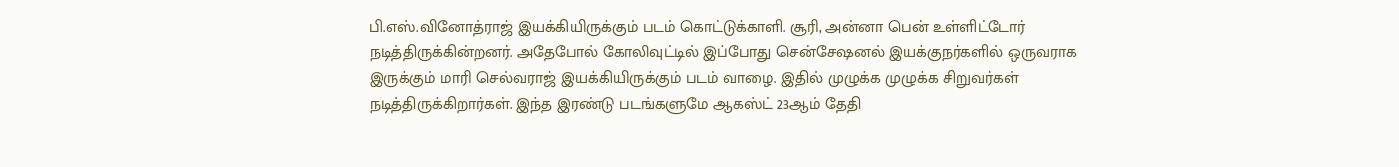பி.எஸ்.வினோத்ராஜ் இயக்கியிருக்கும் படம் கொட்டுக்காளி. சூரி, அன்னா பென் உள்ளிட்டோர் நடித்திருக்கின்றனர். அதேபோல் கோலிவுட்டில் இப்போது சென்சேஷனல் இயக்குநர்களில் ஒருவராக இருக்கும் மாரி செல்வராஜ் இயக்கியிருக்கும் படம் வாழை. இதில் முழுக்க முழுக்க சிறுவர்கள் நடித்திருக்கிறார்கள். இந்த இரண்டு படங்களுமே ஆகஸ்ட் 23ஆம் தேதி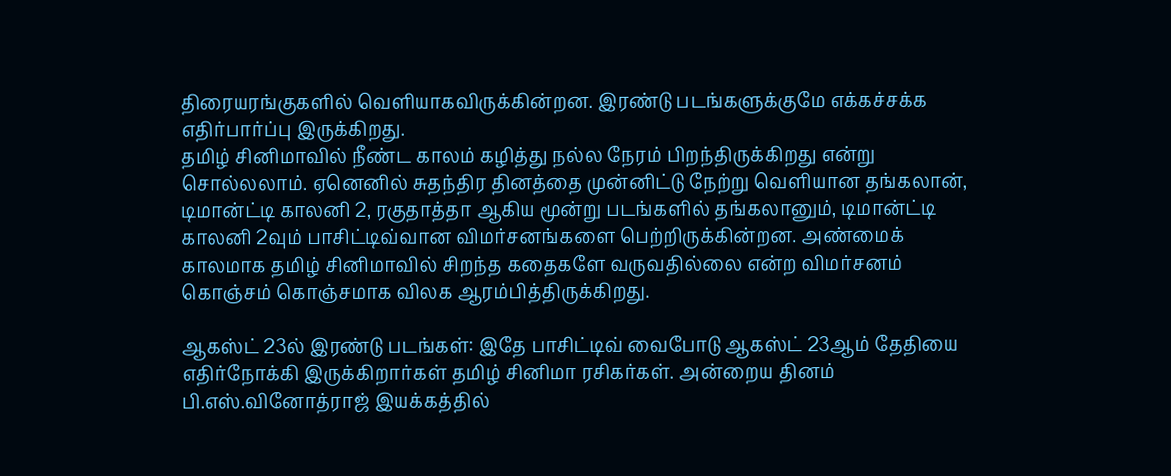திரையரங்குகளில் வெளியாகவிருக்கின்றன. இரண்டு படங்களுக்குமே எக்கச்சக்க எதிர்பார்ப்பு இருக்கிறது.
தமிழ் சினிமாவில் நீண்ட காலம் கழித்து நல்ல நேரம் பிறந்திருக்கிறது என்று சொல்லலாம். ஏனெனில் சுதந்திர தினத்தை முன்னிட்டு நேற்று வெளியான தங்கலான், டிமான்ட்டி காலனி 2, ரகுதாத்தா ஆகிய மூன்று படங்களில் தங்கலானும், டிமான்ட்டி காலனி 2வும் பாசிட்டிவ்வான விமர்சனங்களை பெற்றிருக்கின்றன. அண்மைக் காலமாக தமிழ் சினிமாவில் சிறந்த கதைகளே வருவதில்லை என்ற விமர்சனம் கொஞ்சம் கொஞ்சமாக விலக ஆரம்பித்திருக்கிறது.

ஆகஸ்ட் 23ல் இரண்டு படங்கள்: இதே பாசிட்டிவ் வைபோடு ஆகஸ்ட் 23ஆம் தேதியை எதிர்நோக்கி இருக்கிறார்கள் தமிழ் சினிமா ரசிகர்கள். அன்றைய தினம் பி.எஸ்.வினோத்ராஜ் இயக்கத்தில்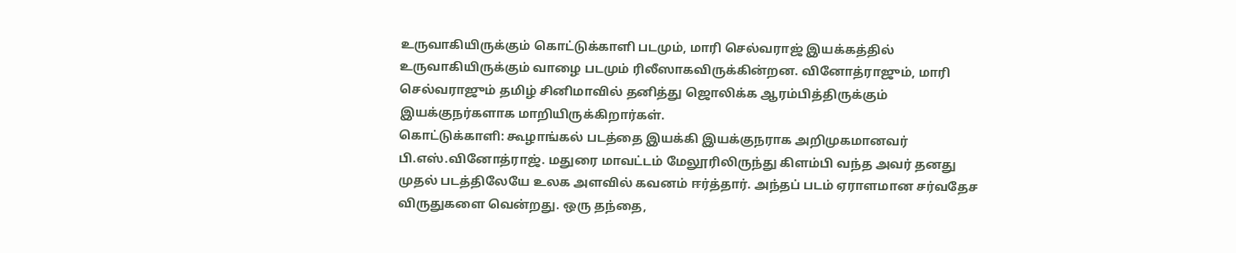உருவாகியிருக்கும் கொட்டுக்காளி படமும், மாரி செல்வராஜ் இயக்கத்தில் உருவாகியிருக்கும் வாழை படமும் ரிலீஸாகவிருக்கின்றன. வினோத்ராஜும், மாரி செல்வராஜும் தமிழ் சினிமாவில் தனித்து ஜொலிக்க ஆரம்பித்திருக்கும் இயக்குநர்களாக மாறியிருக்கிறார்கள்.
கொட்டுக்காளி: கூழாங்கல் படத்தை இயக்கி இயக்குநராக அறிமுகமானவர் பி.எஸ்.வினோத்ராஜ். மதுரை மாவட்டம் மேலூரிலிருந்து கிளம்பி வந்த அவர் தனது முதல் படத்திலேயே உலக அளவில் கவனம் ஈர்த்தார். அந்தப் படம் ஏராளமான சர்வதேச விருதுகளை வென்றது. ஒரு தந்தை,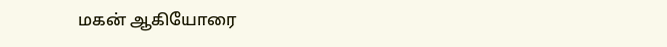மகன் ஆகியோரை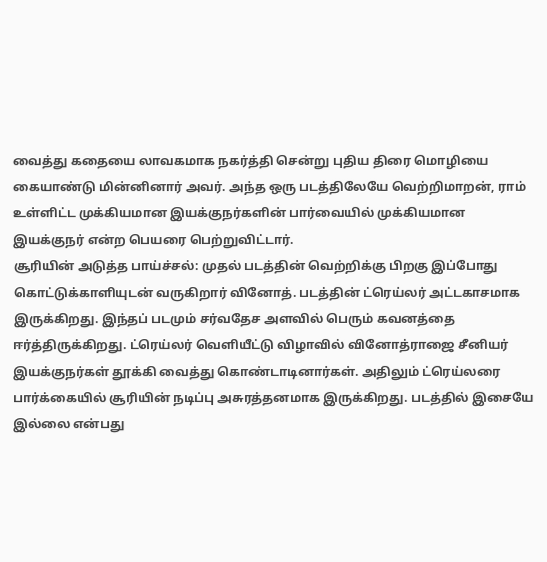வைத்து கதையை லாவகமாக நகர்த்தி சென்று புதிய திரை மொழியை கையாண்டு மின்னினார் அவர். அந்த ஒரு படத்திலேயே வெற்றிமாறன், ராம் உள்ளிட்ட முக்கியமான இயக்குநர்களின் பார்வையில் முக்கியமான இயக்குநர் என்ற பெயரை பெற்றுவிட்டார்.
சூரியின் அடுத்த பாய்ச்சல்: முதல் படத்தின் வெற்றிக்கு பிறகு இப்போது கொட்டுக்காளியுடன் வருகிறார் வினோத். படத்தின் ட்ரெய்லர் அட்டகாசமாக இருக்கிறது. இந்தப் படமும் சர்வதேச அளவில் பெரும் கவனத்தை ஈர்த்திருக்கிறது. ட்ரெய்லர் வெளியீட்டு விழாவில் வினோத்ராஜை சீனியர் இயக்குநர்கள் தூக்கி வைத்து கொண்டாடினார்கள். அதிலும் ட்ரெய்லரை பார்க்கையில் சூரியின் நடிப்பு அசுரத்தனமாக இருக்கிறது. படத்தில் இசையே இல்லை என்பது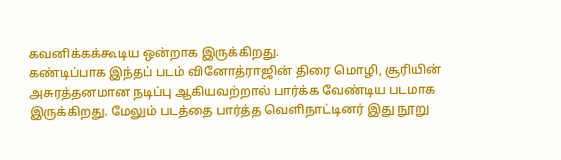கவனிக்கக்கூடிய ஒன்றாக இருக்கிறது.
கண்டிப்பாக இந்தப் படம் வினோத்ராஜின் திரை மொழி, சூரியின் அசுரத்தனமான நடிப்பு ஆகியவற்றால் பார்க்க வேண்டிய படமாக இருக்கிறது. மேலும் படத்தை பார்த்த வெளிநாட்டினர் இது நூறு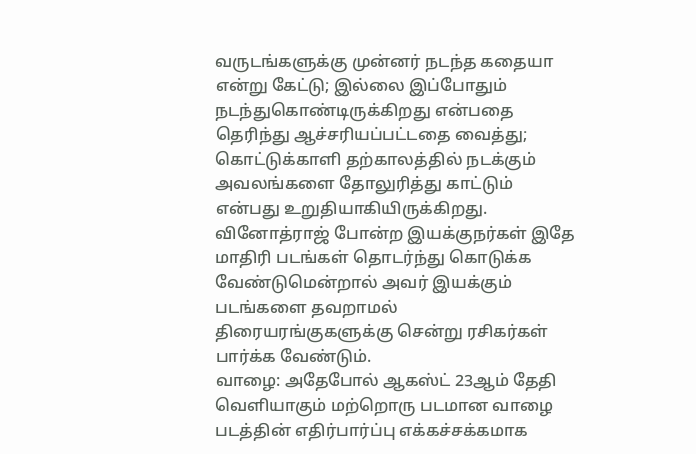வருடங்களுக்கு முன்னர் நடந்த கதையா என்று கேட்டு; இல்லை இப்போதும் நடந்துகொண்டிருக்கிறது என்பதை தெரிந்து ஆச்சரியப்பட்டதை வைத்து; கொட்டுக்காளி தற்காலத்தில் நடக்கும் அவலங்களை தோலுரித்து காட்டும் என்பது உறுதியாகியிருக்கிறது. வினோத்ராஜ் போன்ற இயக்குநர்கள் இதே மாதிரி படங்கள் தொடர்ந்து கொடுக்க வேண்டுமென்றால் அவர் இயக்கும் படங்களை தவறாமல் திரையரங்குகளுக்கு சென்று ரசிகர்கள் பார்க்க வேண்டும்.
வாழை: அதேபோல் ஆகஸ்ட் 23ஆம் தேதி வெளியாகும் மற்றொரு படமான வாழை படத்தின் எதிர்பார்ப்பு எக்கச்சக்கமாக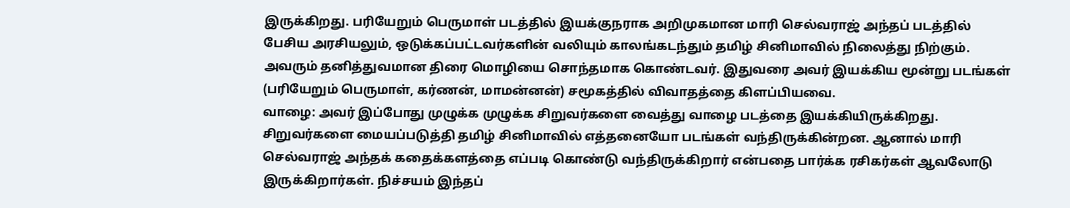இருக்கிறது. பரியேறும் பெருமாள் படத்தில் இயக்குநராக அறிமுகமான மாரி செல்வராஜ் அந்தப் படத்தில் பேசிய அரசியலும், ஒடுக்கப்பட்டவர்களின் வலியும் காலங்கடந்தும் தமிழ் சினிமாவில் நிலைத்து நிற்கும். அவரும் தனித்துவமான திரை மொழியை சொந்தமாக கொண்டவர். இதுவரை அவர் இயக்கிய மூன்று படங்கள் (பரியேறும் பெருமாள், கர்ணன், மாமன்னன்) சமூகத்தில் விவாதத்தை கிளப்பியவை.
வாழை: அவர் இப்போது முழுக்க முழுக்க சிறுவர்களை வைத்து வாழை படத்தை இயக்கியிருக்கிறது. சிறுவர்களை மையப்படுத்தி தமிழ் சினிமாவில் எத்தனையோ படங்கள் வந்திருக்கின்றன. ஆனால் மாரி செல்வராஜ் அந்தக் கதைக்களத்தை எப்படி கொண்டு வந்திருக்கிறார் என்பதை பார்க்க ரசிகர்கள் ஆவலோடு இருக்கிறார்கள். நிச்சயம் இந்தப்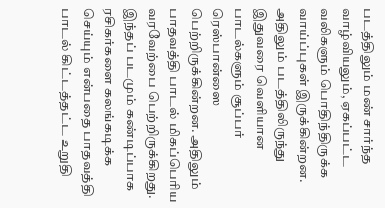படத்திலும் மண் சார்ந்த வாழ்வியலும், ஏகப்பட்ட வலிகளும் பொதிந்திருக்க வாய்ப்புகள் இருக்கின்றன. அதிலும் படத்திலிருந்து இதுவரை வெளியான பாடல்களும் சூப்பர் ரெஸ்பான்ஸை பெற்றிருக்கின்றன. அதிலும் பாதவத்தி பாடல் மிகப்பெரிய வரவேற்பை பெற்றிருக்கிறது. இந்தப் படமும் கண்டிப்பாக ரசிகர்களை கலங்கடிக்க செய்யும் என்பதை பாதவத்தி பாடல் கிட்டத்தட்ட உறுதி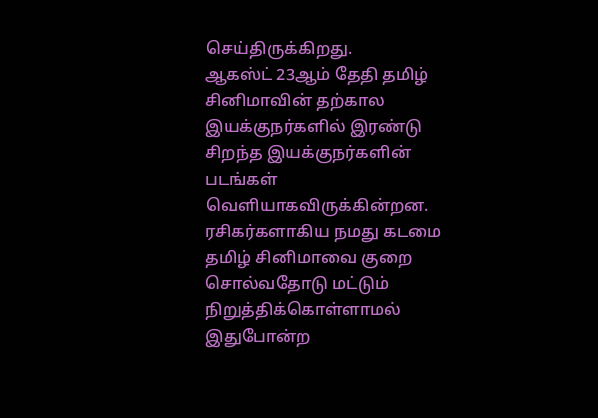செய்திருக்கிறது.
ஆகஸ்ட் 23ஆம் தேதி தமிழ் சினிமாவின் தற்கால இயக்குநர்களில் இரண்டு சிறந்த இயக்குநர்களின் படங்கள் வெளியாகவிருக்கின்றன. ரசிகர்களாகிய நமது கடமை தமிழ் சினிமாவை குறை சொல்வதோடு மட்டும் நிறுத்திக்கொள்ளாமல் இதுபோன்ற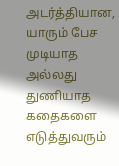அடர்த்தியான, யாரும் பேச முடியாத அல்லது துணியாத கதைகளை எடுத்துவரும்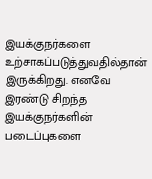இயக்குநர்களை உற்சாகப்படுத்துவதில்தான் இருக்கிறது. எனவே இரண்டு சிறந்த இயக்குநர்களின் படைப்புகளை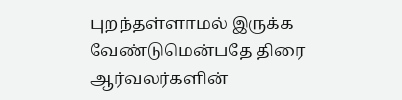புறந்தள்ளாமல் இருக்க வேண்டுமென்பதே திரை ஆர்வலர்களின்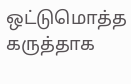ஒட்டுமொத்த கருத்தாக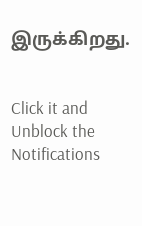இருக்கிறது.


Click it and Unblock the Notifications